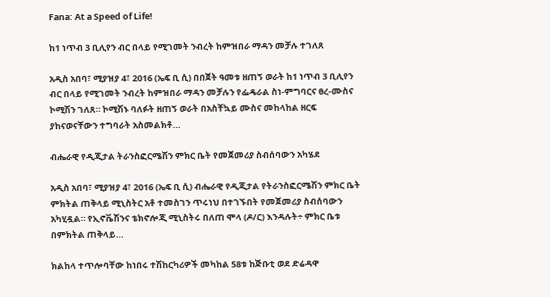Fana: At a Speed of Life!

ከ1 ነጥብ 3 ቢሊየን ብር በላይ የሚገመት ንብረት ከምዝበራ ማዳን መቻሉ ተገለጸ

አዲስ አበባ፣ ሚያዝያ 4፣ 2016 (ኤፍ ቢ ሲ) በበጀት ዓመቱ ዘጠኝ ወራት ከ1 ነጥብ 3 ቢሊየን ብር በላይ የሚገመት ንብረት ከምዝበራ ማዳን መቻሉን የፌዴራል ስነ-ምግባርና ፀረ-ሙስና ኮሚሽን ገለጸ። ኮሚሽኑ ባለፉት ዘጠኝ ወራት በአስቸኳይ ሙስና መከላከል ዘርፍ ያከናወናቸውን ተግባራት አስመልክቶ…

ብሔራዊ የዲጂታል ትራንስፎርሜሽን ምክር ቤት የመጀመሪያ ስብሰባውን አካሄደ

አዲስ አበባ፣ ሚያዝያ 4፣ 2016 (ኤፍ ቢ ሲ) ብሔራዊ የዲጂታል የትራንስፎርሜሽን ምክር ቤት ምክትል ጠቅላይ ሚኒስትር አቶ ተመስገን ጥሩነህ በተገኙበት የመጀመሪያ ስብሰባውን አካሂዷል። የኢኖቬሽንና ቴክኖሎጂ ሚኒስትሩ በለጠ ሞላ (ዶ/ር) እንዳሉት÷ ምክር ቤቱ በምክትል ጠቅላይ…

ክልከላ ተጥሎባቸው ከነበሩ ተሽከርካሪዎች መካከል 58ቱ ከጅቡቲ ወደ ድሬዳዋ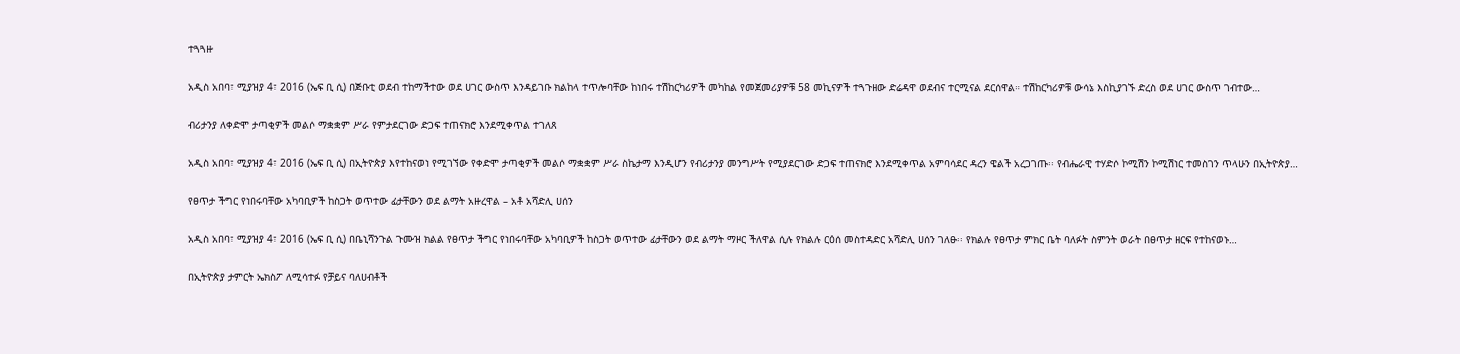ተጓጓዙ

አዲስ አበባ፣ ሚያዝያ 4፣ 2016 (ኤፍ ቢ ሲ) በጅቡቲ ወደብ ተከማችተው ወደ ሀገር ውስጥ እንዳይገቡ ክልከላ ተጥሎባቸው ከነበሩ ተሽከርካሪዎች መካከል የመጀመሪያዎቹ 58 መኪናዎች ተጓጉዘው ድሬዳዋ ወደብና ተርሚናል ደርሰዋል። ተሽከርካሪዎቹ ውሳኔ እስኪያገኙ ድረስ ወደ ሀገር ውስጥ ገብተው…

ብሪታንያ ለቀድሞ ታጣቂዎች መልሶ ማቋቋም ሥራ የምታደርገው ድጋፍ ተጠናክሮ እንደሚቀጥል ተገለጸ

አዲስ አበባ፣ ሚያዝያ 4፣ 2016 (ኤፍ ቢ ሲ) በኢትዮጵያ እየተከናወነ የሚገኘው የቀድሞ ታጣቂዎች መልሶ ማቋቋም ሥራ ስኬታማ እንዲሆን የብሪታንያ መንግሥት የሚያደርገው ድጋፍ ተጠናክሮ እንደሚቀጥል አምባሳደር ዳረን ዌልች አረጋገጡ፡፡ የብሔራዊ ተሃድሶ ኮሚሽን ኮሚሽነር ተመስገን ጥላሁን በኢትዮጵያ…

የፀጥታ ችግር የነበሩባቸው አካባቢዎች ከስጋት ወጥተው ፊታቸውን ወደ ልማት አዙረዋል – አቶ አሻድሊ ሀሰን

አዲስ አበባ፣ ሚያዝያ 4፣ 2016 (ኤፍ ቢ ሲ) በቤኒሻንጉል ጉሙዝ ክልል የፀጥታ ችግር የነበሩባቸው አካባቢዎች ከስጋት ወጥተው ፊታቸውን ወደ ልማት ማዞር ችለዋል ሲሉ የክልሉ ርዕሰ መስተዳድር አሻድሊ ሀሰን ገለፁ፡፡ የክልሉ የፀጥታ ምክር ቤት ባለፉት ስምንት ወራት በፀጥታ ዘርፍ የተከናወኑ…

በኢትዮጵያ ታምርት ኤክስፖ ለሚሳተፉ የቻይና ባለሀብቶች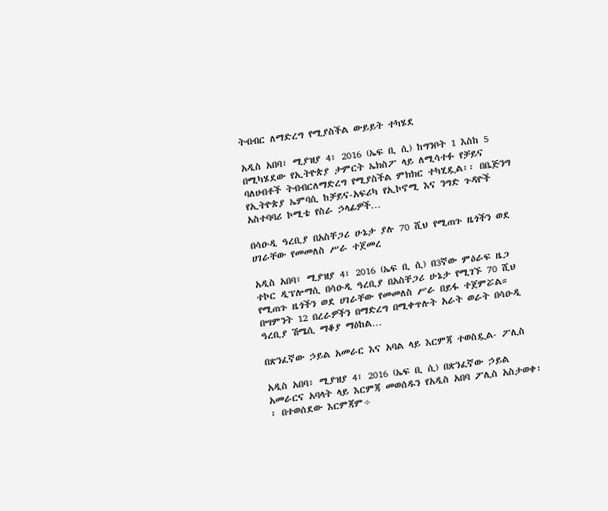ትብብር ለማድረግ የሚያስችል ውይይት ተካሄደ

አዲስ አበባ፣ ሚያዝያ 4፣ 2016 (ኤፍ ቢ ሲ) ከግንቦት 1 እስከ 5 በሚካሄደው የኢትዮጵያ ታምርት ኤክስፖ ላይ ለሚሳተፉ የቻይና ባለሀብቶች ትብብርለማድረግ የሚያስችል ምክክር ተካሂዷል፡፡ በቤጅንግ የኢትዮጵያ ኤምባሲ ከቻይና-አፍሪካ የኢኮኖሚ እና ንግድ ጉዳዮች አስተባባሪ ኮሚቴ የስራ ኃላፊዎች…

በሳዑዲ ዓረቢያ በአስቸጋሪ ሁኔታ ያሉ 70 ሺህ የሚጠጉ ዜጎችን ወደ ሀገራቸው የመመለስ ሥራ ተጀመረ

አዲስ አበባ፣ ሚያዝያ 4፣ 2016 (ኤፍ ቢ ሲ) በ3ኛው ምዕራፍ ዜጋ ተኮር ዲፕሎማሲ በሳዑዲ ዓረቢያ በአስቸጋሪ ሁኔታ የሚገኙ 70 ሺህ የሚጠጉ ዜጎችን ወደ ሀገራቸው የመመለስ ሥራ በይፋ ተጀምሯል። በሣምንት 12 በረራዎችን በማድረግ በሚቀጥሉት አራት ወራት በሳዑዲ ዓረቢያ ሽሜሲ ማቆያ ማዕከል…

በጽንፈኛው ኃይል አመራር እና አባል ላይ እርምጃ ተወስዷል- ፖሊስ

አዲስ አበባ፣ ሚያዝያ 4፣ 2016 (ኤፍ ቢ ሲ) በጽንፈኛው ኃይል አመራርና አባላት ላይ እርምጃ መወሰዱን የአዲስ አበባ ፖሊስ አስታወቀ፡፡ በተወሰደው እርምጃም÷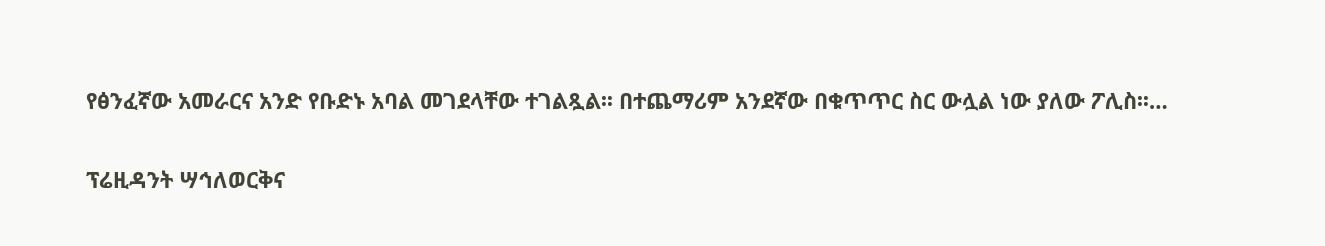የፅንፈኛው አመራርና አንድ የቡድኑ አባል መገደላቸው ተገልጿል፡፡ በተጨማሪም አንደኛው በቁጥጥር ስር ውሏል ነው ያለው ፖሊስ፡፡…

ፕሬዚዳንት ሣኅለወርቅና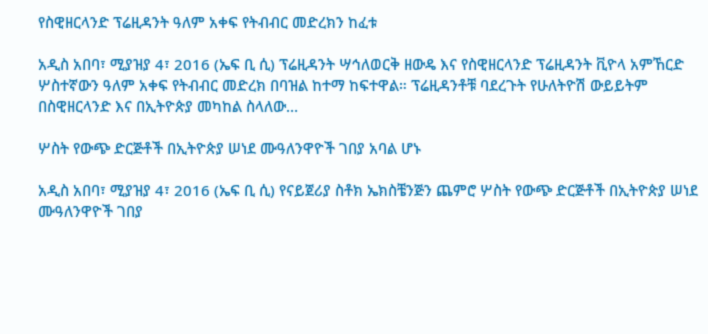የስዊዘርላንድ ፕሬዚዳንት ዓለም አቀፍ የትብብር መድረክን ከፈቱ

አዲስ አበባ፣ ሚያዝያ 4፣ 2016 (ኤፍ ቢ ሲ) ፕሬዚዳንት ሣኅለወርቅ ዘውዴ እና የስዊዘርላንድ ፕሬዚዳንት ቪዮላ አምኸርድ ሦስተኛውን ዓለም አቀፍ የትብብር መድረክ በባዝል ከተማ ከፍተዋል። ፕሬዚዳንቶቹ ባደረጉት የሁለትዮሽ ውይይትም በስዊዘርላንድ እና በኢትዮጵያ መካከል ስላለው…

ሦስት የውጭ ድርጅቶች በኢትዮጵያ ሠነደ ሙዓለንዋዮች ገበያ አባል ሆኑ

አዲስ አበባ፣ ሚያዝያ 4፣ 2016 (ኤፍ ቢ ሲ) የናይጀሪያ ስቶክ ኤክስቼንጅን ጨምሮ ሦስት የውጭ ድርጅቶች በኢትዮጵያ ሠነደ ሙዓለንዋዮች ገበያ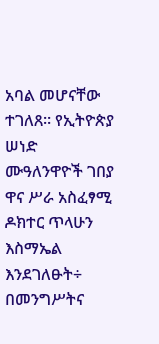አባል መሆናቸው ተገለጸ። የኢትዮጵያ ሠነድ ሙዓለንዋዮች ገበያ ዋና ሥራ አስፈፃሚ ዶክተር ጥላሁን እስማኤል እንደገለፁት÷ በመንግሥትና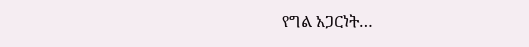የግል አጋርነት…